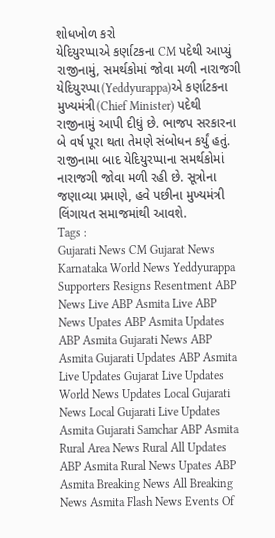શોધખોળ કરો
યેદિયુરપ્પાએ કર્ણાટકના CM પદેથી આપ્યું રાજીનામું, સમર્થકોમાં જોવા મળી નારાજગી
યેદિયુરપ્પા(Yeddyurappa)એ કર્ણાટકના મુખ્યમંત્રી(Chief Minister) પદેથી રાજીનામું આપી દીધું છે. ભાજપ સરકારના બે વર્ષ પૂરા થતા તેમણે સંબોધન કર્યું હતું. રાજીનામા બાદ યેદિયુરપ્પાના સમર્થકોમાં નારાજગી જોવા મળી રહી છે. સૂત્રોના જણાવ્યા પ્રમાણે, હવે પછીના મુખ્યમંત્રી લિંગાયત સમાજમાંથી આવશે.
Tags :
Gujarati News CM Gujarat News Karnataka World News Yeddyurappa Supporters Resigns Resentment ABP News Live ABP Asmita Live ABP News Upates ABP Asmita Updates ABP Asmita Gujarati News ABP Asmita Gujarati Updates ABP Asmita Live Updates Gujarat Live Updates World News Updates Local Gujarati News Local Gujarati Live Updates Asmita Gujarati Samchar ABP Asmita Rural Area News Rural All Updates ABP Asmita Rural News Upates ABP Asmita Breaking News All Breaking News Asmita Flash News Events Of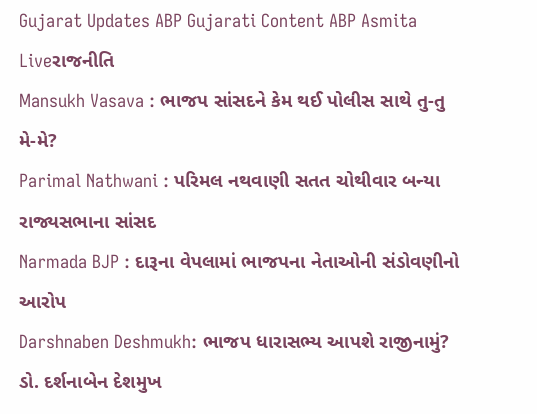Gujarat Updates ABP Gujarati Content ABP Asmita Liveરાજનીતિ
Mansukh Vasava : ભાજપ સાંસદને કેમ થઈ પોલીસ સાથે તુ-તુ મે-મે?
Parimal Nathwani : પરિમલ નથવાણી સતત ચોથીવાર બન્યા રાજ્યસભાના સાંસદ
Narmada BJP : દારૂના વેપલામાં ભાજપના નેતાઓની સંડોવણીનો આરોપ
Darshnaben Deshmukh: ભાજપ ધારાસભ્ય આપશે રાજીનામું? ડો. દર્શનાબેન દેશમુખ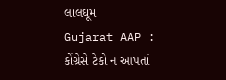લાલઘૂમ
Gujarat AAP : કોંગ્રેસે ટેકો ન આપતાં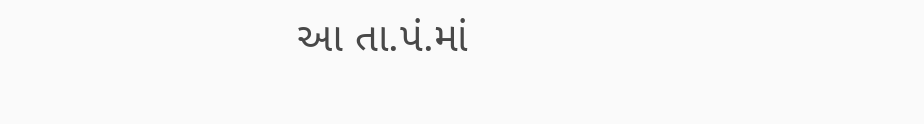આ તા.પં.માં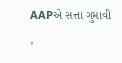AAPએ સત્તા ગુમાવી ,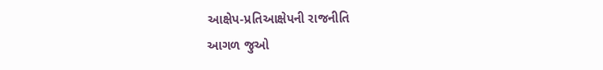આક્ષેપ-પ્રતિઆક્ષેપની રાજનીતિ
આગળ જુઓ